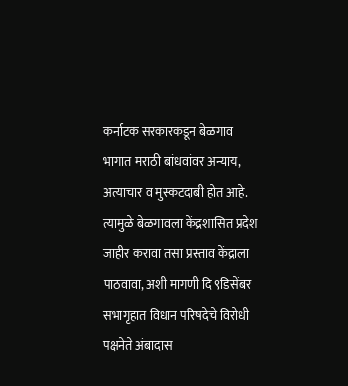कर्नाटक सरकारकडून बेळगाव भागात मराठी बांधवांवर अन्याय, अत्याचार व मुस्कटदाबी होत आहे. त्यामुळे बेळगावला केंद्रशासित प्रदेश जाहीर करावा तसा प्रस्ताव केंद्राला पाठवावा, अशी मागणी दि ९डिसेंबर सभागृहात विधान परिषदेचे विरोधी पक्षनेते अंबादास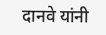दानवे यांनी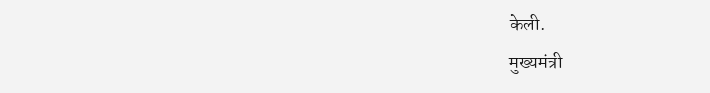केली.
मुख्यमंत्री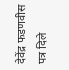देवेंद्र फडणवीस पत्र दिले